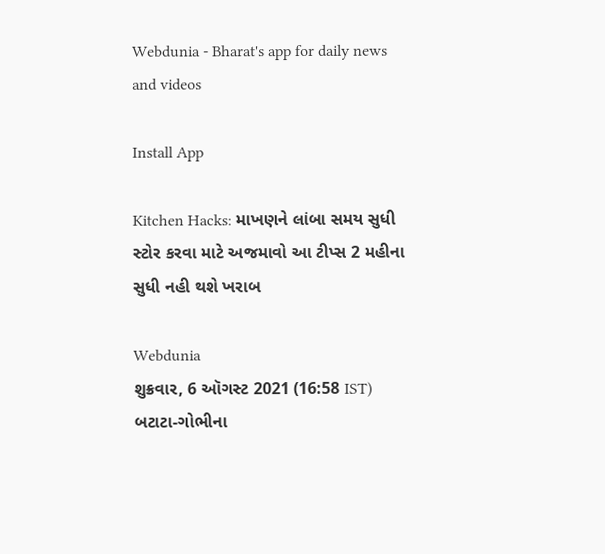Webdunia - Bharat's app for daily news and videos

Install App

Kitchen Hacks: માખણને લાંબા સમય સુધી સ્ટોર કરવા માટે અજમાવો આ ટીપ્સ 2 મહીના સુધી નહી થશે ખરાબ

Webdunia
શુક્રવાર, 6 ઑગસ્ટ 2021 (16:58 IST)
બટાટા-ગોભીના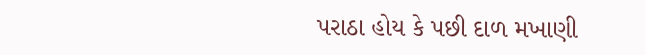પરાઠા હોય કે પછી દાળ મખાણી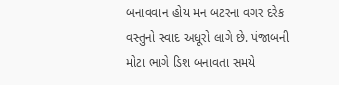બનાવવાન હોય મન બટરના વગર દરેક વસ્તુનો સ્વાદ અધૂરો લાગે છે. પંજાબની મોટા ભાગે ડિશ બનાવતા સમયે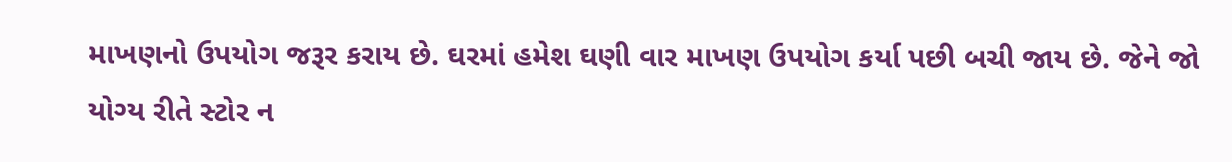માખણનો ઉપયોગ જરૂર કરાય છે. ઘરમાં હમેશ ઘણી વાર માખણ ઉપયોગ કર્યા પછી બચી જાય છે. જેને જો યોગ્ય રીતે સ્ટોર ન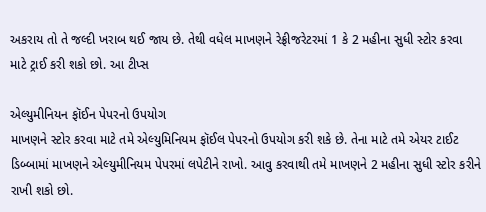અકરાય તો તે જલ્દી ખરાબ થઈ જાય છે. તેથી વધેલ માખણને રેફ્રીજરેટરમાં 1 કે 2 મહીના સુધી સ્ટોર કરવા માટે ટ્રાઈ કરી શકો છો. આ ટીપ્સ

એલ્યુમીનિયન ફૉઈન પેપરનો ઉપયોગ
માખણને સ્ટોર કરવા માટે તમે એલ્યુમિનિયમ ફૉઈલ પેપરનો ઉપયોગ કરી શકે છે. તેના માટે તમે એયર ટાઈટ ડિબ્બામાં માખણને એલ્યુમીનિયમ પેપરમાં લપેટીને રાખો. આવુ કરવાથી તમે માખણને 2 મહીના સુધી સ્ટોર કરીને રાખી શકો છો.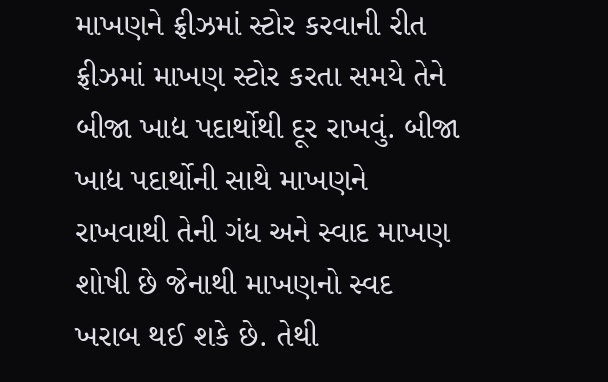માખણને ફ્રીઝમાં સ્ટોર કરવાની રીત
ફ્રીઝમાં માખણ સ્ટોર કરતા સમયે તેને બીજા ખાદ્ય પદાર્થોથી દૂર રાખવું. બીજા ખાદ્ય પદાર્થોની સાથે માખણને રાખવાથી તેની ગંધ અને સ્વાદ માખણ શોષી છે જેનાથી માખણનો સ્વદ ખરાબ થઈ શકે છે. તેથી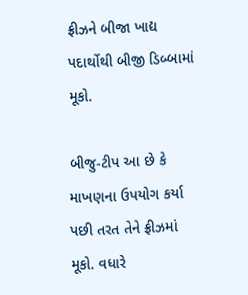ફ્રીઝને બીજા ખાદ્ય પદાર્થોથી બીજી ડિબ્બામાં મૂકો.

બીજુ-ટીપ આ છે કે માખણના ઉપયોગ કર્યા પછી તરત તેને ફ્રીઝમાં મૂકો. વધારે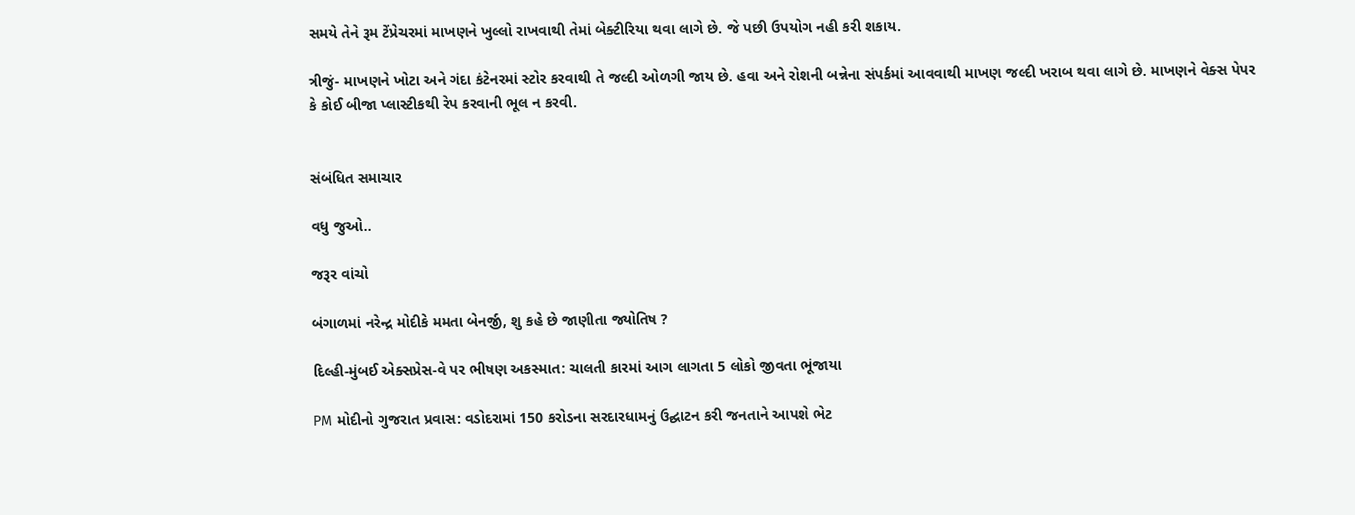સમયે તેને રૂમ ટેંપ્રેચરમાં માખણને ખુલ્લો રાખવાથી તેમાં બેક્ટીરિયા થવા લાગે છે. જે પછી ઉપયોગ નહી કરી શકાય.

ત્રીજું- માખણને ખોટા અને ગંદા કંટેનરમાં સ્ટોર કરવાથી તે જલ્દી ઓળગી જાય છે. હવા અને રોશની બન્નેના સંપર્કમાં આવવાથી માખણ જલ્દી ખરાબ થવા લાગે છે. માખણને વેક્સ પેપર કે કોઈ બીજા પ્લાસ્ટીકથી રેપ કરવાની ભૂલ ન કરવી.


સંબંધિત સમાચાર

વધુ જુઓ..

જરૂર વાંચો

બંગાળમાં નરેન્દ્ર મોદીકે મમતા બેનર્જી, શુ કહે છે જાણીતા જ્યોતિષ ?

દિલ્હી-મુંબઈ એક્સપ્રેસ-વે પર ભીષણ અકસ્માત: ચાલતી કારમાં આગ લાગતા 5 લોકો જીવતા ભૂંજાયા

PM મોદીનો ગુજરાત પ્રવાસ: વડોદરામાં 150 કરોડના સરદારધામનું ઉદ્ઘાટન કરી જનતાને આપશે ભેટ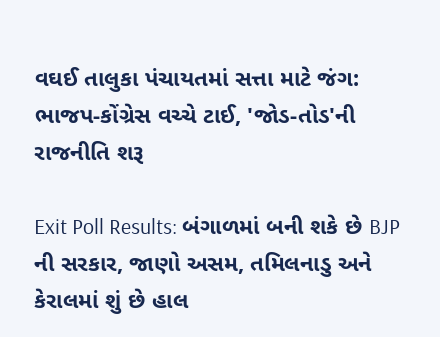વઘઈ તાલુકા પંચાયતમાં સત્તા માટે જંગ: ભાજપ-કોંગ્રેસ વચ્ચે ટાઈ, 'જોડ-તોડ'ની રાજનીતિ શરૂ

Exit Poll Results: બંગાળમાં બની શકે છે BJP ની સરકાર, જાણો અસમ, તમિલનાડુ અને કેરાલમાં શું છે હાલ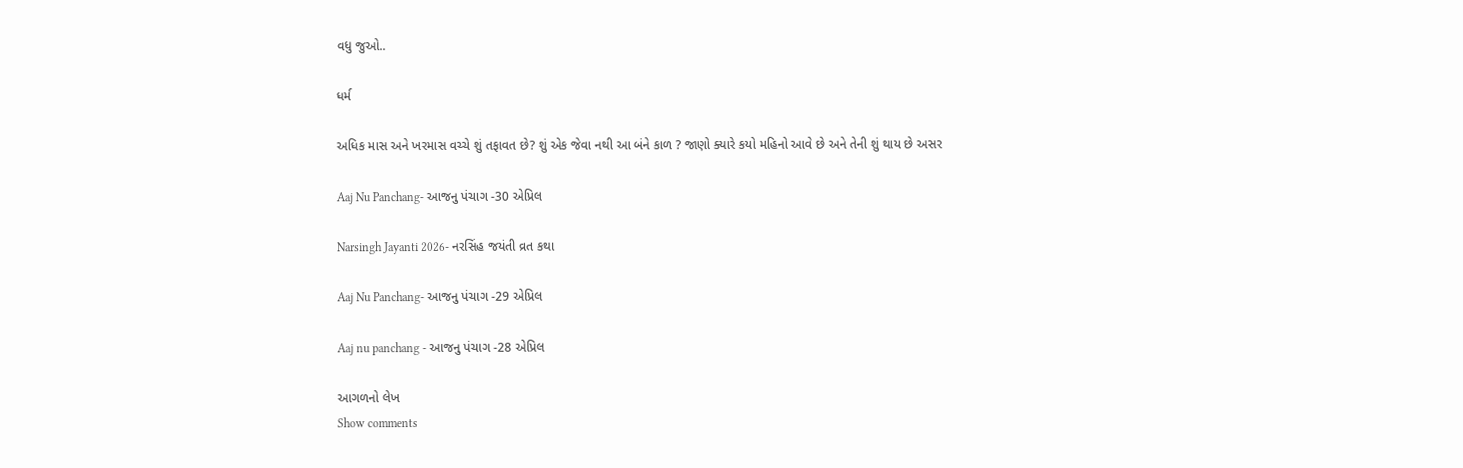વધુ જુઓ..

ધર્મ

અધિક માસ અને ખરમાસ વચ્ચે શું તફાવત છે? શું એક જેવા નથી આ બંને કાળ ? જાણો ક્યારે કયો મહિનો આવે છે અને તેની શું થાય છે અસર

Aaj Nu Panchang- આજનુ પંચાગ -30 એપ્રિલ

Narsingh Jayanti 2026- નરસિંહ જયંતી વ્રત કથા

Aaj Nu Panchang- આજનુ પંચાગ -29 એપ્રિલ

Aaj nu panchang - આજનુ પંચાગ -28 એપ્રિલ

આગળનો લેખ
Show comments